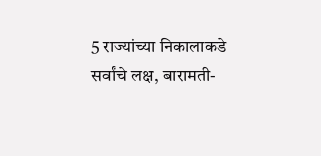5 राज्यांच्या निकालाकडे सर्वांचे लक्ष, बारामती-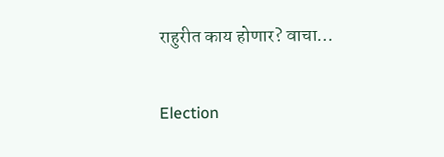राहुरीत काय होणार? वाचा…

Election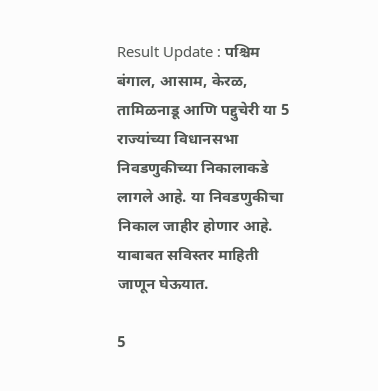Result Update : पश्चिम बंगाल, आसाम, केरळ, तामिळनाडू आणि पद्दुचेरी या 5 राज्यांच्या विधानसभा निवडणुकीच्या निकालाकडे लागले आहे. या निवडणुकीचा निकाल जाहीर होणार आहे. याबाबत सविस्तर माहिती जाणून घेऊयात.

5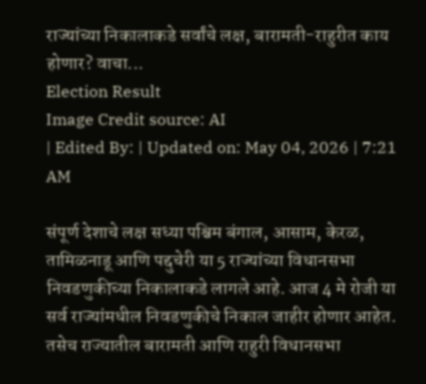राज्यांच्या निकालाकडे सर्वांचे लक्ष, बारामती-राहुरीत काय होणार? वाचा...
Election Result
Image Credit source: AI
| Edited By: | Updated on: May 04, 2026 | 7:21 AM

संपूर्ण देशाचे लक्ष सध्या पश्चिम बंगाल, आसाम, केरळ, तामिळनाडू आणि पद्दुचेरी या 5 राज्यांच्या विधानसभा निवडणुकीच्या निकालाकडे लागले आहे. आज 4 मे रोजी या सर्व राज्यांमधील निवडणुकीचे निकाल जाहीर होणार आहेत. तसेच राज्यातील बारामती आणि राहुरी विधानसभा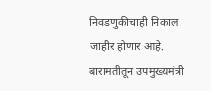निवडणुकीचाही निकाल जाहीर होणार आहे. बारामतीतून उपमुख्यमंत्री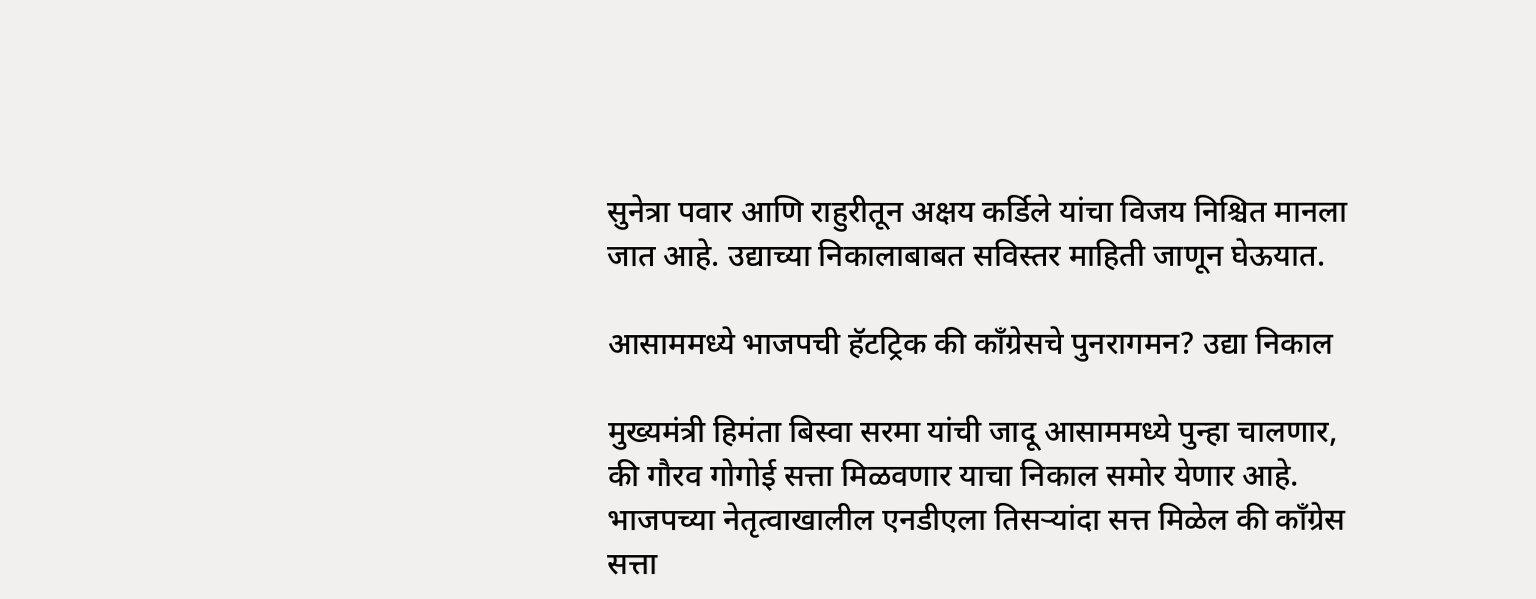सुनेत्रा पवार आणि राहुरीतून अक्षय कर्डिले यांचा विजय निश्चित मानला जात आहे. उद्याच्या निकालाबाबत सविस्तर माहिती जाणून घेऊयात.

आसाममध्ये भाजपची हॅटट्रिक की काँग्रेसचे पुनरागमन? उद्या निकाल

मुख्यमंत्री हिमंता बिस्वा सरमा यांची जादू आसाममध्ये पुन्हा चालणार, की गौरव गोगोई सत्ता मिळवणार याचा निकाल समोर येणार आहे. भाजपच्या नेतृत्वाखालील एनडीएला तिसऱ्यांदा सत्त मिळेल की काँग्रेस सत्ता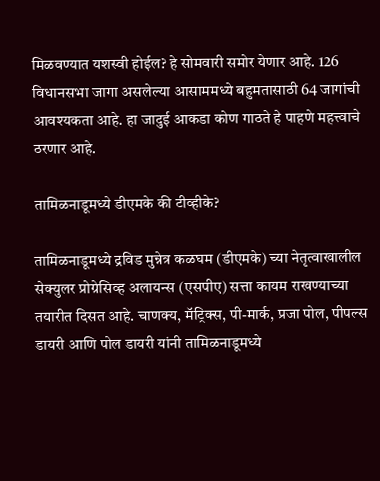मिळवण्यात यशस्वी होईल? हे सोमवारी समोर येणार आहे. 126 विधानसभा जागा असलेल्या आसाममध्ये बहुमतासाठी 64 जागांची आवश्यकता आहे. हा जादुई आकडा कोण गाठते हे पाहणे महत्त्वाचे ठरणार आहे.

तामिळनाडूमध्ये डीएमके की टीव्हीके?

तामिळनाडूमध्ये द्रविड मुन्नेत्र कळघम (डीएमके) च्या नेतृत्वाखालील सेक्युलर प्रोग्रेसिव्ह अलायन्स (एसपीए) सत्ता कायम राखण्याच्या तयारीत दिसत आहे. चाणक्य, मॅट्रिक्स, पी-मार्क, प्रजा पोल, पीपल्स डायरी आणि पोल डायरी यांनी तामिळनाडूमध्ये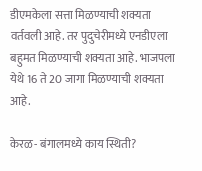डीएमकेला सत्ता मिळण्याची शक्यता वर्तवली आहे. तर पुदुचेरीमध्ये एनडीएला बहुमत मिळण्याची शक्यता आहे. भाजपला येथे 16 ते 20 जागा मिळण्याची शक्यता आहे.

केरळ- बंगालमध्ये काय स्थिती?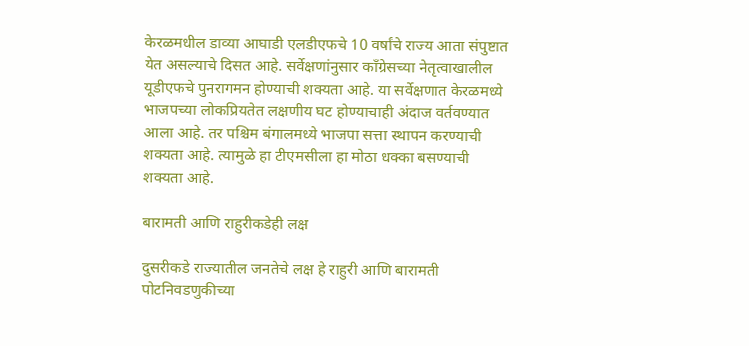केरळमधील डाव्या आघाडी एलडीएफचे 10 वर्षांचे राज्य आता संपुष्टात येत असल्याचे दिसत आहे. सर्वेक्षणांनुसार काँग्रेसच्या नेतृत्वाखालील यूडीएफचे पुनरागमन होण्याची शक्यता आहे. या सर्वेक्षणात केरळमध्ये भाजपच्या लोकप्रियतेत लक्षणीय घट होण्याचाही अंदाज वर्तवण्यात आला आहे. तर पश्चिम बंगालमध्ये भाजपा सत्ता स्थापन करण्याची शक्यता आहे. त्यामुळे हा टीएमसीला हा मोठा धक्का बसण्याची शक्यता आहे.

बारामती आणि राहुरीकडेही लक्ष

दुसरीकडे राज्यातील जनतेचे लक्ष हे राहुरी आणि बारामती पोटनिवडणुकीच्या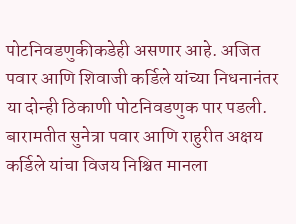पोटनिवडणुकीकडेही असणार आहे. अजित पवार आणि शिवाजी कर्डिले यांच्या निधनानंतर या दोन्ही ठिकाणी पोटनिवडणुक पार पडली. बारामतीत सुनेत्रा पवार आणि राहुरीत अक्षय कर्डिले यांचा विजय निश्चित मानला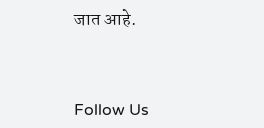जात आहे.



Follow Us